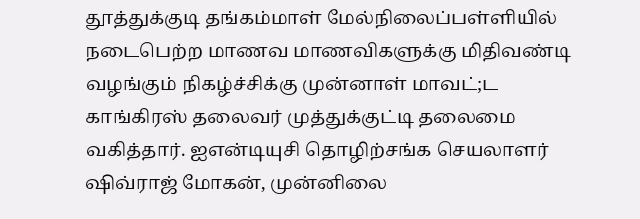தூத்துக்குடி தங்கம்மாள் மேல்நிலைப்பள்ளியில் நடைபெற்ற மாணவ மாணவிகளுக்கு மிதிவண்டி வழங்கும் நிகழ்ச்சிக்கு முன்னாள் மாவட்;ட காங்கிரஸ் தலைவர் முத்துக்குட்டி தலைமை வகித்தார். ஐஎன்டியுசி தொழிற்சங்க செயலாளர் ஷிவ்ராஜ் மோகன், முன்னிலை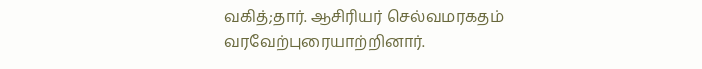வகித்;தார். ஆசிரியர் செல்வமரகதம் வரவேற்புரையாற்றினார்.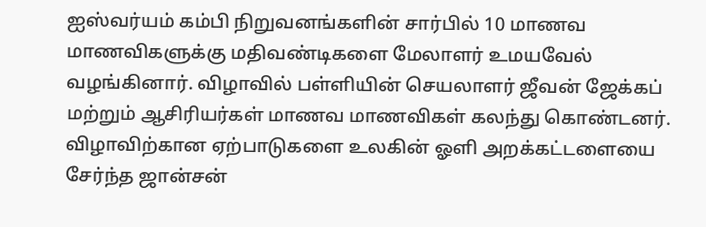ஐஸ்வர்யம் கம்பி நிறுவனங்களின் சார்பில் 10 மாணவ மாணவிகளுக்கு மதிவண்டிகளை மேலாளர் உமயவேல் வழங்கினார். விழாவில் பள்ளியின் செயலாளர் ஜீவன் ஜேக்கப் மற்றும் ஆசிரியர்கள் மாணவ மாணவிகள் கலந்து கொண்டனர்.
விழாவிற்கான ஏற்பாடுகளை உலகின் ஓளி அறக்கட்டளையை சேர்ந்த ஜான்சன்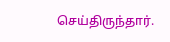செய்திருந்தார்.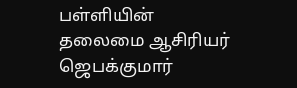பள்ளியின் தலைமை ஆசிரியர் ஜெபக்குமார்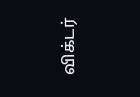விக்டர்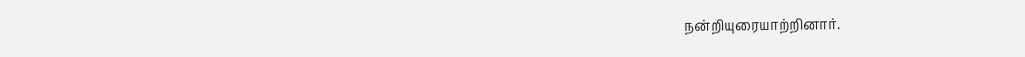நன்றியுரையாற்றினார்.